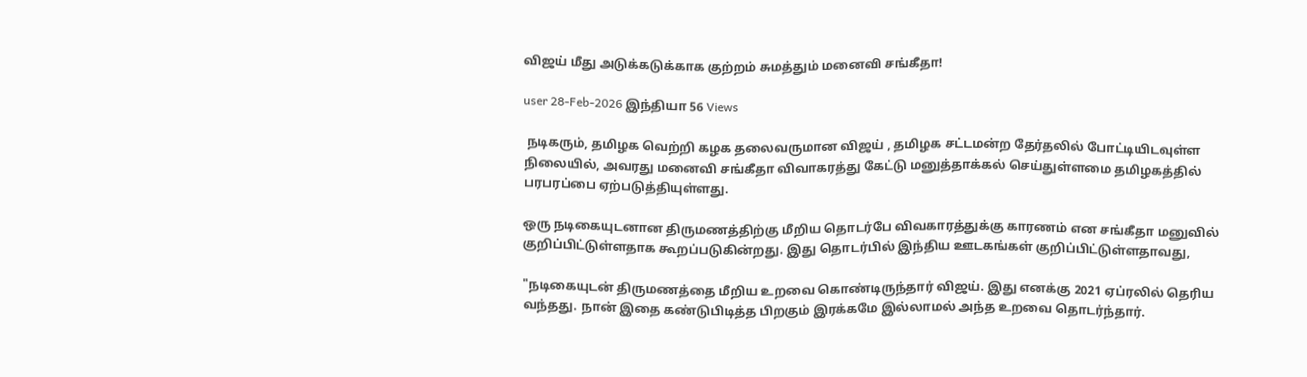விஜய் மீது அடுக்கடுக்காக குற்றம் சுமத்தும் மனைவி சங்கீதா!

user 28-Feb-2026 இந்தியா 56 Views

 நடிகரும், தமிழக வெற்றி கழக தலைவருமான விஜய் , தமிழக சட்டமன்ற தேர்தலில் போட்டியிடவுள்ள நிலையில், அவரது மனைவி சங்கீதா விவாகரத்து கேட்டு மனுத்தாக்கல் செய்துள்ளமை தமிழகத்தில் பரபரப்பை ஏற்படுத்தியுள்ளது.

ஒரு நடிகையுடனான திருமணத்திற்கு மீறிய தொடர்பே விவகாரத்துக்கு காரணம் என சங்கீதா மனுவில் குறிப்பிட்டுள்ளதாக கூறப்படுகின்றது. இது தொடர்பில் இந்திய ஊடகங்கள் குறிப்பிட்டுள்ளதாவது,

"நடிகையுடன் திருமணத்தை மீறிய உறவை கொண்டிருந்தார் விஜய். இது எனக்கு 2021 ஏப்ரலில் தெரிய வந்தது. நான் இதை கண்டுபிடித்த பிறகும் இரக்கமே இல்லாமல் அந்த உறவை தொடர்ந்தார்.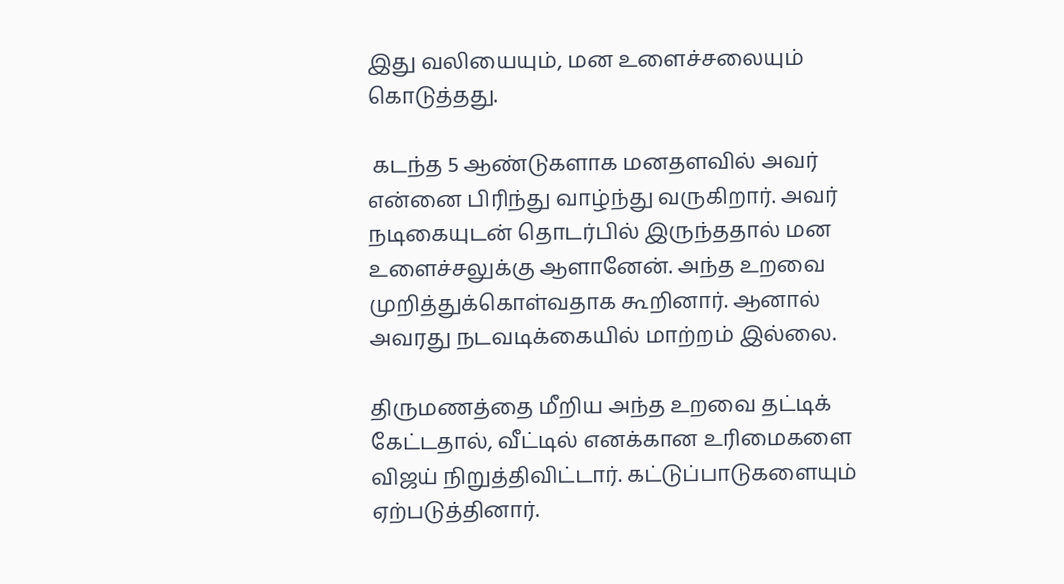இது வலியையும், மன உளைச்சலையும் கொடுத்தது.

 கடந்த 5 ஆண்டுகளாக மனதளவில் அவர் என்னை பிரிந்து வாழ்ந்து வருகிறார். அவர் நடிகையுடன் தொடர்பில் இருந்ததால் மன உளைச்சலுக்கு ஆளானேன். அந்த உறவை முறித்துக்கொள்வதாக கூறினார். ஆனால் அவரது நடவடிக்கையில் மாற்றம் இல்லை.

திருமணத்தை மீறிய அந்த உறவை தட்டிக் கேட்டதால், வீட்டில் எனக்கான உரிமைகளை விஜய் நிறுத்திவிட்டார். கட்டுப்பாடுகளையும் ஏற்படுத்தினார்.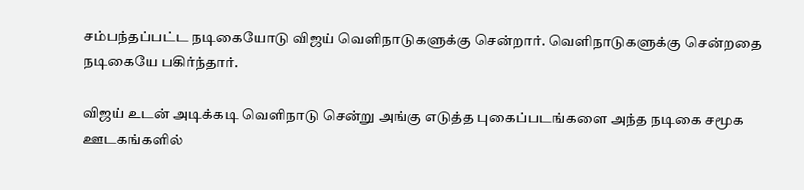சம்பந்தப்பட்ட நடிகையோடு விஜய் வெளிநாடுகளுக்கு சென்றார். வெளிநாடுகளுக்கு சென்றதை நடிகையே பகிர்ந்தார்.

விஜய் உடன் அடிக்கடி வெளிநாடு சென்று அங்கு எடுத்த புகைப்படங்களை அந்த நடிகை சமூக ஊடகங்களில்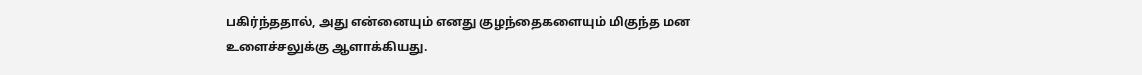பகிர்ந்ததால், அது என்னையும் எனது குழந்தைகளையும் மிகுந்த மன உளைச்சலுக்கு ஆளாக்கியது.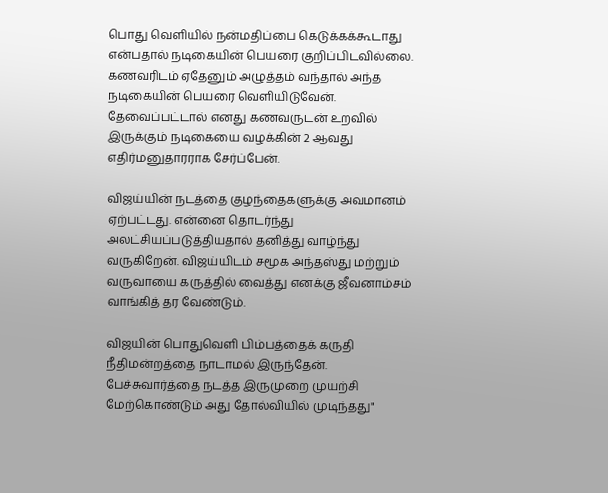பொது வெளியில் நன்மதிப்பை கெடுக்கக்கூடாது என்பதால் நடிகையின் பெயரை குறிப்பிடவில்லை. கணவரிடம் ஏதேனும் அழுத்தம் வந்தால் அந்த நடிகையின் பெயரை வெளியிடுவேன். தேவைப்பட்டால் எனது கணவருடன் உறவில் இருக்கும் நடிகையை வழக்கின் 2 ஆவது எதிர்மனுதாரராக சேர்ப்பேன்.

விஜய்யின் நடத்தை குழந்தைகளுக்கு அவமானம் ஏற்பட்டது. என்னை தொடர்ந்து அலட்சியப்படுத்தியதால் தனித்து வாழ்ந்து வருகிறேன். விஜய்யிடம் சமூக அந்தஸ்து மற்றும் வருவாயை கருத்தில் வைத்து எனக்கு ஜீவனாம்சம் வாங்கித் தர வேண்டும்.

விஜயின் பொதுவெளி பிம்பத்தைக் கருதி நீதிமன்றத்தை நாடாமல் இருந்தேன். பேச்சுவார்த்தை நடத்த இருமுறை முயற்சி மேற்கொண்டும் அது தோல்வியில் முடிந்தது"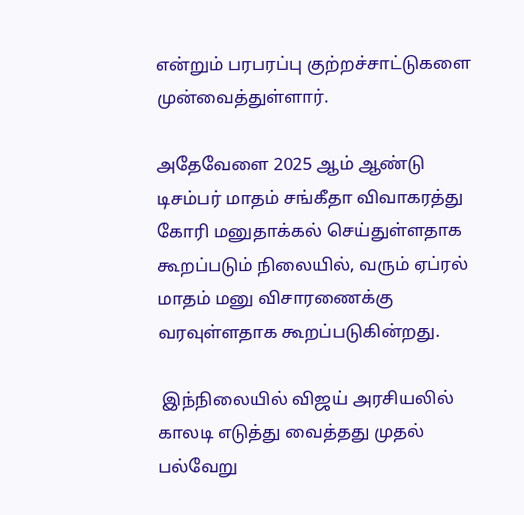என்றும் பரபரப்பு குற்றச்சாட்டுகளை முன்வைத்துள்ளார்.

அதேவேளை 2025 ஆம் ஆண்டு டிசம்பர் மாதம் சங்கீதா விவாகரத்து கோரி மனுதாக்கல் செய்துள்ளதாக கூறப்படும் நிலையில், வரும் ஏப்ரல் மாதம் மனு விசாரணைக்கு வரவுள்ளதாக கூறப்படுகின்றது.

 இந்நிலையில் விஜய் அரசியலில் காலடி எடுத்து வைத்தது முதல் பல்வேறு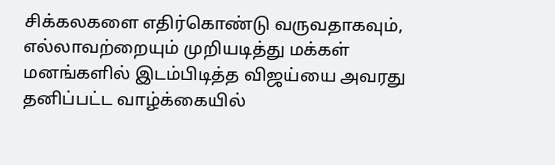சிக்கலகளை எதிர்கொண்டு வருவதாகவும், எல்லாவற்றையும் முறியடித்து மக்கள் மனங்களில் இடம்பிடித்த விஜய்யை அவரது தனிப்பட்ட வாழ்க்கையில்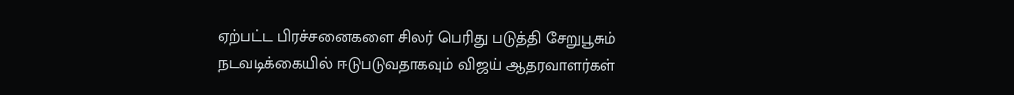ஏற்பட்ட பிரச்சனைகளை சிலர் பெரிது படுத்தி சேறுபூசும் நடவடிக்கையில் ஈடுபடுவதாகவும் விஜய் ஆதரவாளர்கள்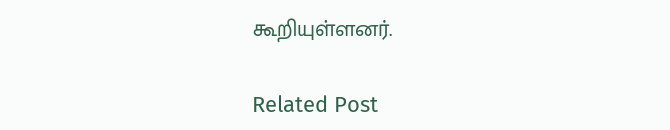கூறியுள்ளனர்.

Related Post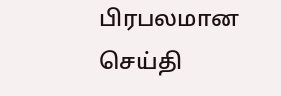பிரபலமான செய்தி